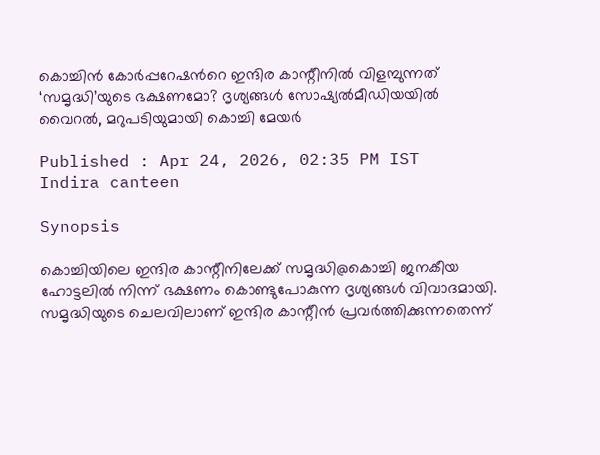കൊച്ചിൻ കോർപ്പറേഷന്‍റെ ഇന്ദിര കാന്റീനിൽ വിളമ്പുന്നത് ‘സമൃദ്ധി’യുടെ ഭക്ഷണമോ? ദൃശ്യങ്ങൾ സോഷ്യൽമീഡിയയിൽ വൈറൽ, മറുപടിയുമായി കൊച്ചി മേയർ

Published : Apr 24, 2026, 02:35 PM IST
Indira canteen

Synopsis

കൊച്ചിയിലെ ഇന്ദിര കാന്റീനിലേക്ക് സമൃദ്ധി@കൊച്ചി ജനകീയ ഹോട്ടലിൽ നിന്ന് ഭക്ഷണം കൊണ്ടുപോകുന്ന ദൃശ്യങ്ങൾ വിവാദമായി. സമൃദ്ധിയുടെ ചെലവിലാണ് ഇന്ദിര കാന്റീൻ പ്രവർത്തിക്കുന്നതെന്ന്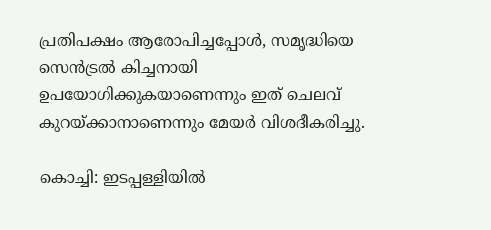പ്രതിപക്ഷം ആരോപിച്ചപ്പോൾ, സമൃദ്ധിയെ സെൻട്രൽ കിച്ചനായി ഉപയോഗിക്കുകയാണെന്നും ഇത് ചെലവ് കുറയ്ക്കാനാണെന്നും മേയർ വിശദീകരിച്ചു.

കൊച്ചി: ഇടപ്പള്ളിയിൽ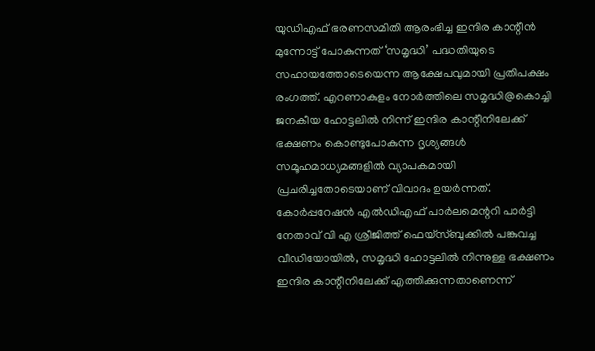യുഡിഎഫ് ഭരണസമിതി ആരംഭിച്ച ഇന്ദിര കാന്റീൻ മുന്നോട്ട് പോകുന്നത് ‘സമൃദ്ധി’ പദ്ധതിയുടെ സഹായത്തോടെയെന്ന ആക്ഷേപവുമായി പ്രതിപക്ഷം രംഗത്ത്. എറണാകുളം നോർത്തിലെ സമൃദ്ധി@കൊച്ചി ജനകീയ ഹോട്ടലിൽ നിന്ന് ഇന്ദിര കാന്റീനിലേക്ക് ഭക്ഷണം കൊണ്ടുപോകുന്ന ദൃശ്യങ്ങൾ സമൂഹമാധ്യമങ്ങളിൽ വ്യാപകമായി പ്രചരിച്ചതോടെയാണ് വിവാദം ഉയർന്നത്. കോർപ്പറേഷൻ എൽഡിഎഫ് പാർലമെന്ററി പാർട്ടി നേതാവ് വി എ ശ്രീജിത്ത് ഫെയ്‌സ്ബുക്കിൽ പങ്കുവച്ച വീഡിയോയിൽ, സമൃദ്ധി ഹോട്ടലിൽ നിന്നുള്ള ഭക്ഷണം ഇന്ദിര കാന്റീനിലേക്ക് എത്തിക്കുന്നതാണെന്ന്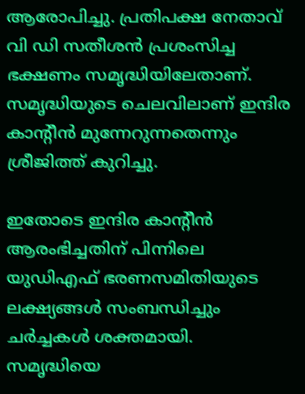ആരോപിച്ചു. പ്രതിപക്ഷ നേതാവ് വി ഡി സതീശൻ പ്രശംസിച്ച ഭക്ഷണം സമൃദ്ധിയിലേതാണ്. സമൃദ്ധിയുടെ ചെലവിലാണ് ഇന്ദിര കാന്റീൻ മുന്നേറുന്നതെന്നും ശ്രീജിത്ത് കുറിച്ചു.

ഇതോടെ ഇന്ദിര കാന്റീൻ ആരംഭിച്ചതിന് പിന്നിലെ യുഡിഎഫ് ഭരണസമിതിയുടെ ലക്ഷ്യങ്ങൾ സംബന്ധിച്ചും ചർച്ചകൾ ശക്തമായി. സമൃദ്ധിയെ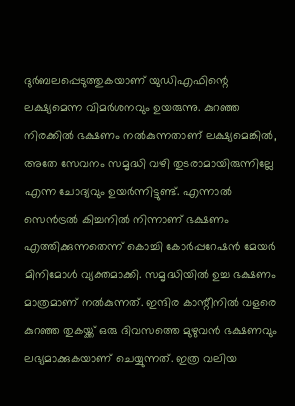ദുർബലപ്പെടുത്തുകയാണ് യുഡിഎഫിന്റെ ലക്ഷ്യമെന്ന വിമർശനവും ഉയരുന്നു. കുറഞ്ഞ നിരക്കിൽ ഭക്ഷണം നൽകുന്നതാണ് ലക്ഷ്യമെങ്കിൽ, അതേ സേവനം സമൃദ്ധി വഴി തുടരാമായിരുന്നില്ലേ എന്ന ചോദ്യവും ഉയർന്നിട്ടുണ്ട്. എന്നാൽ സെൻട്രൽ കിച്ചനിൽ നിന്നാണ് ഭക്ഷണം എത്തിക്കുന്നതെന്ന് കൊച്ചി കോർപ്പറേഷൻ മേയർ മിനിമോൾ വ്യക്തമാക്കി. സമൃദ്ധിയിൽ ഉച്ച ഭക്ഷണം മാത്രമാണ് നൽകുന്നത്. ഇന്ദിര കാന്റീനിൽ വളരെ കുറഞ്ഞ തുകയ്ക്ക് ഒരു ദിവസത്തെ മുഴുവൻ ഭക്ഷണവും ലഭ്യമാക്കുകയാണ് ചെയ്യുന്നത്. ഇത്ര വലിയ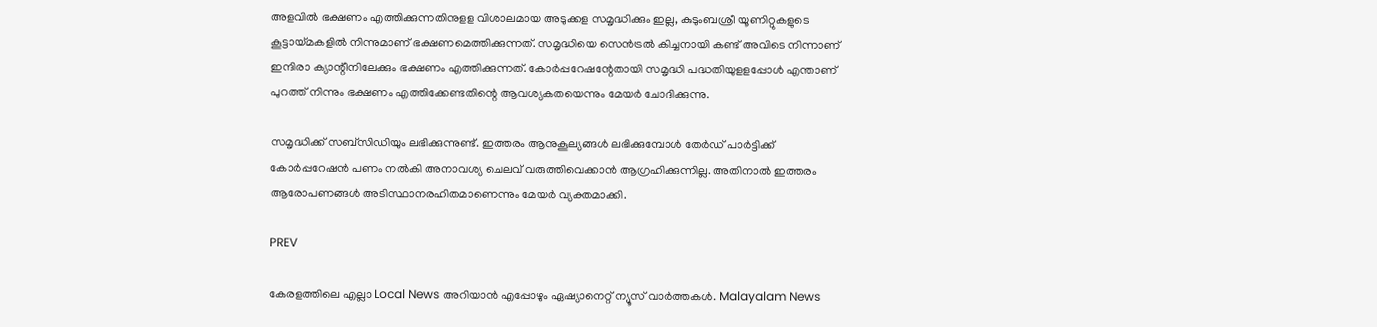അളവിൽ ഭക്ഷണം എത്തിക്കുന്നതിനുളള വിശാലമായ അടുക്കള സമൃദ്ധിക്കും ഇല്ല, കുടുംബശ്രീ യൂണിറ്റുകളുടെ കൂട്ടായ്മകളിൽ നിന്നുമാണ് ഭക്ഷണമെത്തിക്കുന്നത്. സമൃദ്ധിയെ സെൻട്രൽ കിച്ചനായി കണ്ട് അവിടെ നിന്നാണ് ഇന്ദിരാ ക്യാന്റീനിലേക്കും ഭക്ഷണം എത്തിക്കുന്നത്. കോർപ്പറേഷന്റേതായി സമൃദ്ധി പദ്ധതിയുളളപ്പോൾ എന്താണ് പുറത്ത് നിന്നും ഭക്ഷണം എത്തിക്കേണ്ടതിന്റെ ആവശ്യകതയെന്നും മേയർ ചോദിക്കുന്നു.

സമൃദ്ധിക്ക് സബ്സിഡിയും ലഭിക്കുന്നുണ്ട്. ഇത്തരം ആനുകൂല്യങ്ങൾ ലഭിക്കുമ്പോൾ തേർഡ് പാർട്ടിക്ക് കോർപ്പറേഷൻ പണം നൽകി അനാവശ്യ ചെലവ് വരുത്തിവെക്കാൻ ആഗ്രഹിക്കുന്നില്ല. അതിനാൽ ഇത്തരം ആരോപണങ്ങൾ അടിസ്ഥാനരഹിതമാണെന്നും മേയർ വ്യക്തമാക്കി.

PREV

കേരളത്തിലെ എല്ലാ Local News അറിയാൻ എപ്പോഴും ഏഷ്യാനെറ്റ് ന്യൂസ് വാർത്തകൾ. Malayalam News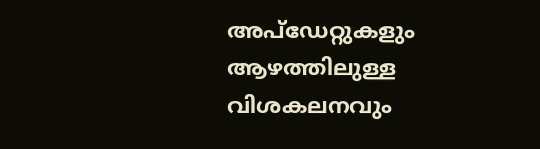അപ്‌ഡേറ്റുകളും ആഴത്തിലുള്ള വിശകലനവും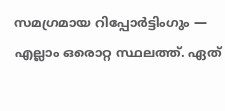സമഗ്രമായ റിപ്പോർട്ടിംഗും — എല്ലാം ഒരൊറ്റ സ്ഥലത്ത്. ഏത്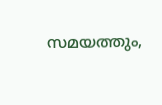സമയത്തും,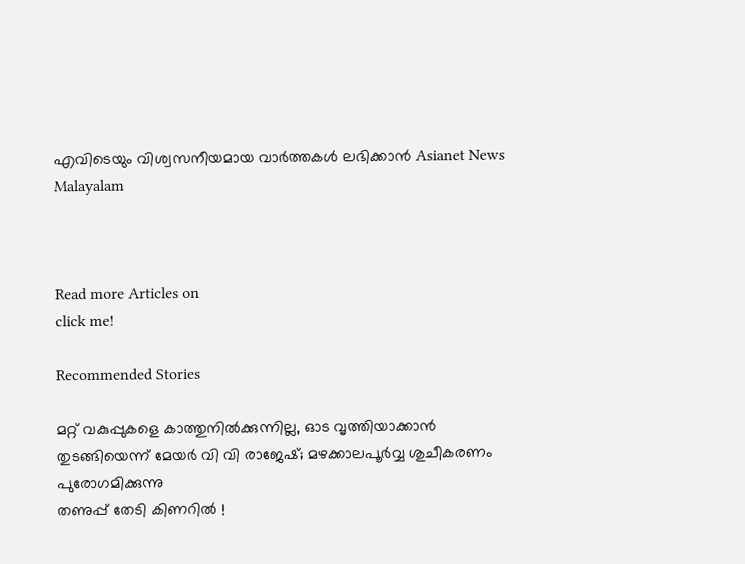എവിടെയും വിശ്വസനീയമായ വാർത്തകൾ ലഭിക്കാൻ Asianet News Malayalam



Read more Articles on
click me!

Recommended Stories

മറ്റ് വകുപ്പുകളെ കാത്തുനിൽക്കുന്നില്ല, ഓട വൃത്തിയാക്കാൻ തുടങ്ങിയെന്ന് മേയ‍ർ വി വി രാജേഷ്; മഴക്കാലപൂർവ്വ ശുചീകരണം പുരോഗമിക്കുന്നു
തണുപ്പ് തേടി കിണറിൽ !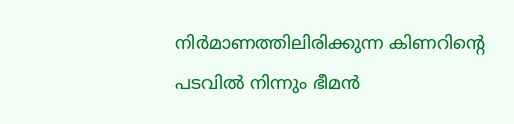നിര്‍മാണത്തിലിരിക്കുന്ന കിണറിന്റെ പടവില്‍ നിന്നും ഭീമന്‍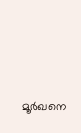മൂര്‍ഖനെ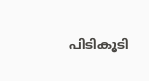പിടികൂടി